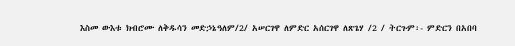እስመ ውእቱ ክብሮሙ ለቅዱሳን መድኃኔዓለም/2/ አሠርገዋ ለምድር አሰርገዋ ለጽጌሃ /2 / ትርጉም፡- ምድርን በአበባ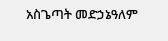አስጌጣት መድኃኔዓለም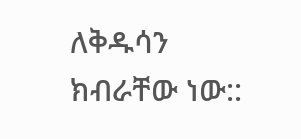ለቅዱሳን ክብራቸው ነው::